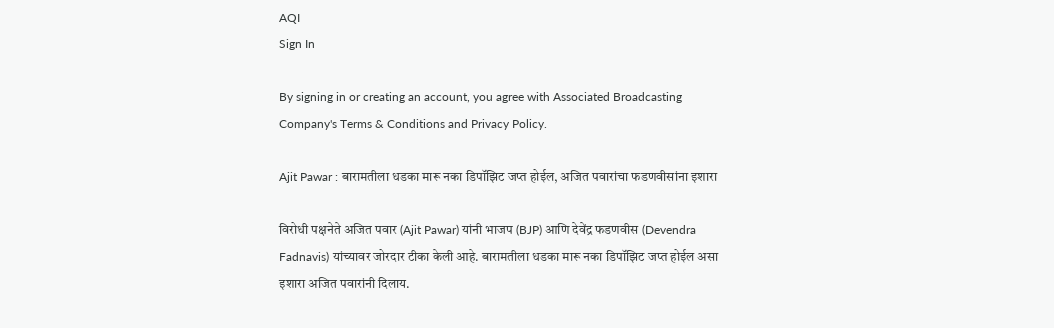AQI
Sign In

By signing in or creating an account, you agree with Associated Broadcasting Company's Terms & Conditions and Privacy Policy.

Ajit Pawar : बारामतीला धडका मारू नका डिपॉझिट जप्त होईल, अजित पवारांचा फडणवीसांना इशारा

विरोधी पक्षनेते अजित पवार (Ajit Pawar) यांनी भाजप (BJP) आणि देवेंद्र फडणवीस (Devendra Fadnavis) यांच्यावर जोरदार टीका केली आहे. बारामतीला धडका मारू नका डिपॉझिट जप्त होईल असा इशारा अजित पवारांनी दिलाय.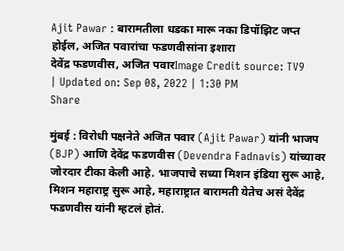Ajit Pawar : बारामतीला धडका मारू नका डिपॉझिट जप्त होईल, अजित पवारांचा फडणवीसांना इशारा
देवेंद्र फडणवीस, अजित पवारImage Credit source: TV9
| Updated on: Sep 08, 2022 | 1:30 PM
Share

मुंबई : विरोधी पक्षनेते अजित पवार (Ajit Pawar) यांनी भाजप (BJP) आणि देवेंद्र फडणवीस (Devendra Fadnavis) यांच्यावर जोरदार टीका केली आहे. भाजपाचे सध्या मिशन इंडिया सुरू आहे, मिशन महाराष्ट्र सुरू आहे, महाराष्ट्रात बारामती येतेच असं देवेंद्र फडणवीस यांनी म्हटलं होतं.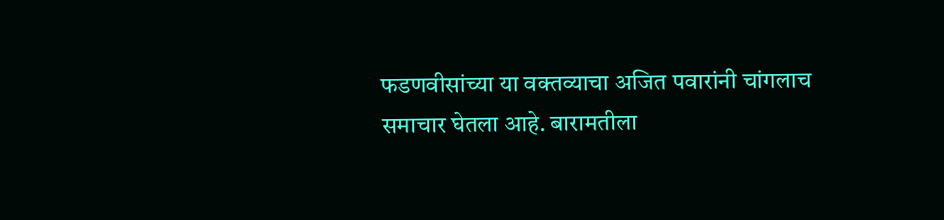फडणवीसांच्या या वक्तव्याचा अजित पवारांनी चांगलाच समाचार घेतला आहे. बारामतीला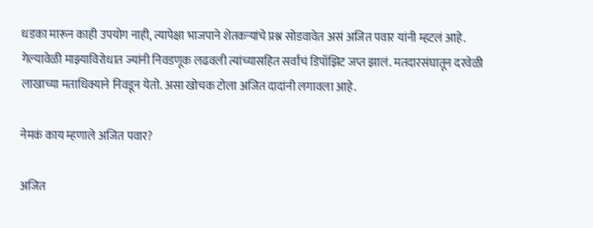धडका मारून काही उपयोग नाही, त्यापेक्षा भाजपाने शेतकऱ्यांचे प्रश्न सोडवावेत असं अजित पवार यांनी म्हटलं आहे. गेल्यावेळी माझ्याविरोधात ज्यांनी निवडणूक लढवली त्यांच्यासहित सर्वांचं डिपॉझिट जप्त झालं. मतदारसंघातून दरवेळी लाखाच्या मताधिक्याने निवडून येतो. असा खोचक टोला अजित दादांनी लगावला आहे.

नेमकं काय म्हणाले अजित पवार?

अजित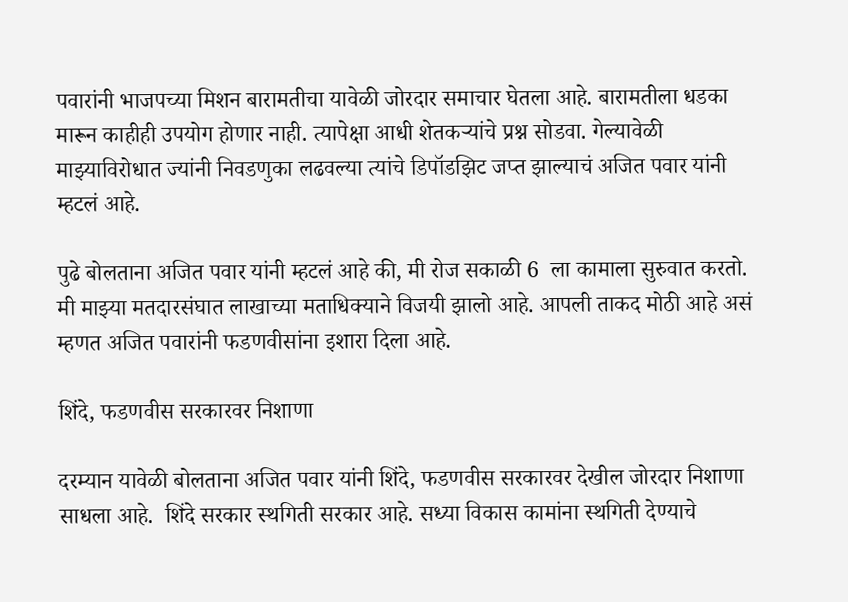पवारांनी भाजपच्या मिशन बारामतीचा यावेळी जोरदार समाचार घेतला आहे. बारामतीला धडका मारून काहीही उपयोग होणार नाही. त्यापेक्षा आधी शेतकऱ्यांचे प्रश्न सोडवा. गेल्यावेळी माझ्याविरोधात ज्यांनी निवडणुका लढवल्या त्यांचे डिपॉडझिट जप्त झाल्याचं अजित पवार यांनी म्हटलं आहे.

पुढे बोलताना अजित पवार यांनी म्हटलं आहे की, मी रोज सकाळी 6  ला कामाला सुरुवात करतो. मी माझ्या मतदारसंघात लाखाच्या मताधिक्याने विजयी झालो आहे. आपली ताकद मोठी आहे असं म्हणत अजित पवारांनी फडणवीसांना इशारा दिला आहे.

शिंदे, फडणवीस सरकारवर निशाणा

दरम्यान यावेळी बोलताना अजित पवार यांनी शिंदे, फडणवीस सरकारवर देखील जोरदार निशाणा साधला आहे.  शिंदे सरकार स्थगिती सरकार आहे. सध्या विकास कामांना स्थगिती देण्याचे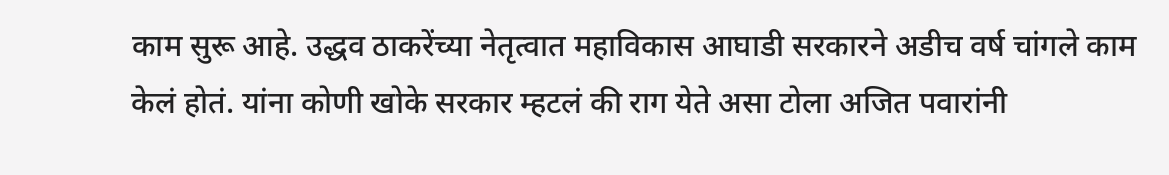काम सुरू आहे. उद्धव ठाकरेंच्या नेतृत्वात महाविकास आघाडी सरकारने अडीच वर्ष चांगले काम केलं होतं. यांना कोणी खोके सरकार म्हटलं की राग येते असा टोला अजित पवारांनी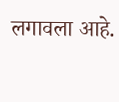लगावला आहे.